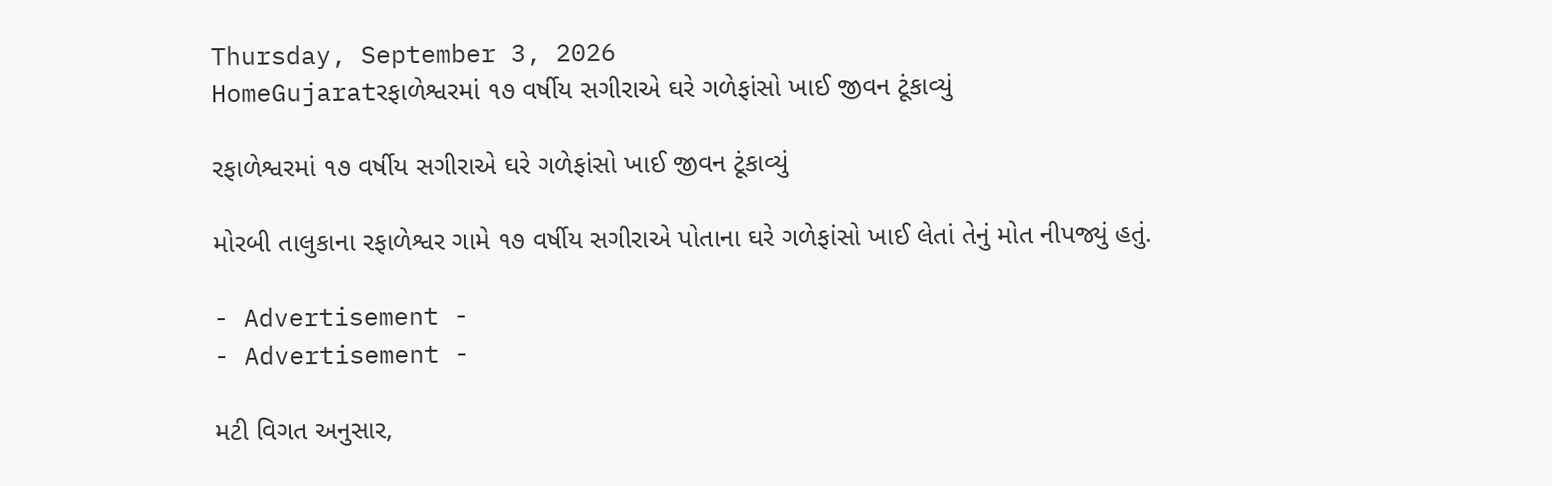Thursday, September 3, 2026
HomeGujaratરફાળેશ્વરમાં ૧૭ વર્ષીય સગીરાએ ઘરે ગળેફાંસો ખાઈ જીવન ટૂંકાવ્યું

રફાળેશ્વરમાં ૧૭ વર્ષીય સગીરાએ ઘરે ગળેફાંસો ખાઈ જીવન ટૂંકાવ્યું

મોરબી તાલુકાના રફાળેશ્વર ગામે ૧૭ વર્ષીય સગીરાએ પોતાના ઘરે ગળેફાંસો ખાઈ લેતાં તેનું મોત નીપજ્યું હતું.

- Advertisement -
- Advertisement -

મટી વિગત અનુસાર,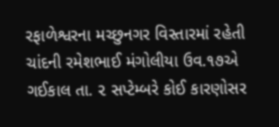રફાળેશ્વરના મચ્છુનગર વિસ્તારમાં રહેતી ચાંદની રમેશભાઈ મંગોલીયા ઉવ.૧૭એ ગઈકાલ તા. ૨ સપ્ટેમ્બરે કોઈ કારણોસર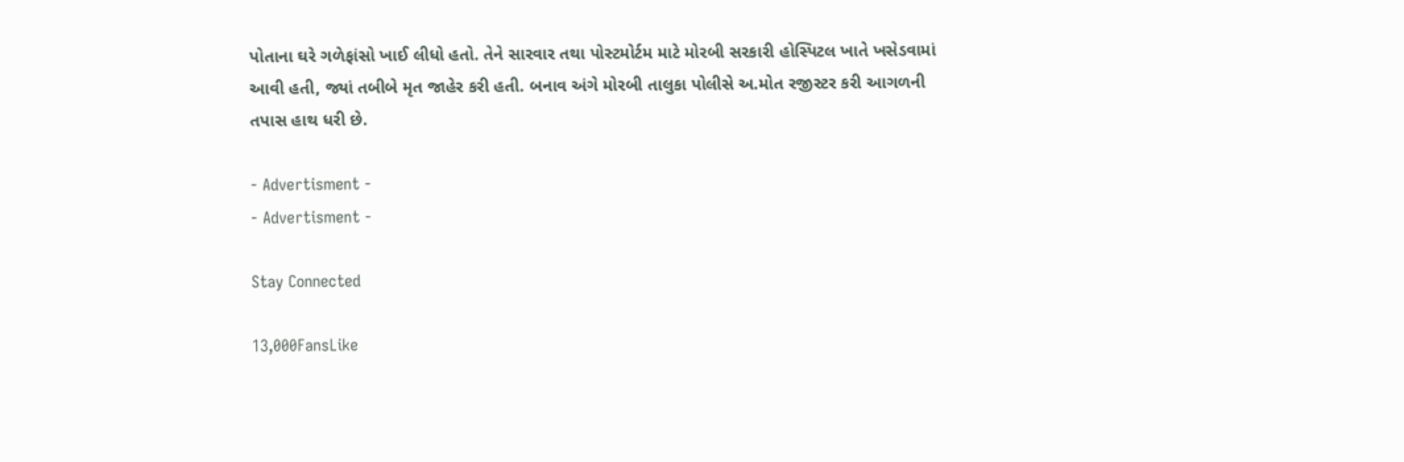પોતાના ઘરે ગળેફાંસો ખાઈ લીધો હતો. તેને સારવાર તથા પોસ્ટમોર્ટમ માટે મોરબી સરકારી હોસ્પિટલ ખાતે ખસેડવામાં આવી હતી, જ્યાં તબીબે મૃત જાહેર કરી હતી. બનાવ અંગે મોરબી તાલુકા પોલીસે અ.મોત રજીસ્ટર કરી આગળની તપાસ હાથ ધરી છે.

- Advertisment -
- Advertisment -

Stay Connected

13,000FansLike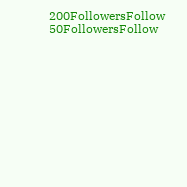200FollowersFollow
50FollowersFollow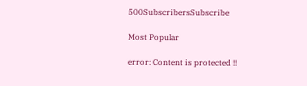500SubscribersSubscribe

Most Popular

error: Content is protected !!